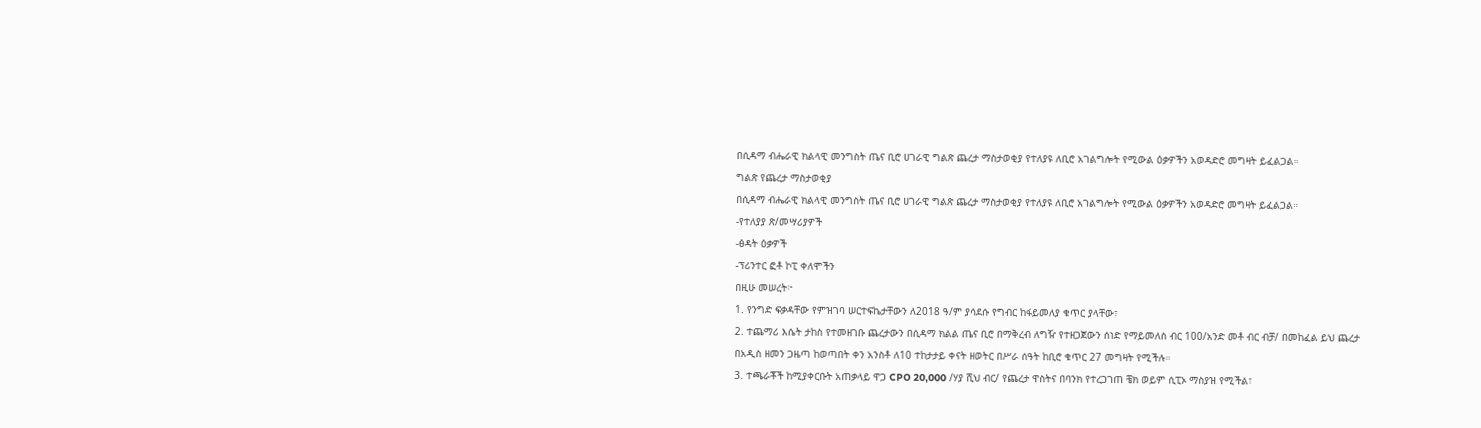በሲዳማ ብሔራዊ ክልላዊ መንግስት ጤና ቢሮ ሀገራዊ ግልጽ ጨረታ ማስታወቂያ የተለያዩ ለቢሮ አገልግሎት የሚውል ዕቃዎችን አወዳድሮ መግዛት ይፈልጋል።
ግልጽ የጨረታ ማስታወቂያ
በሲዳማ ብሔራዊ ክልላዊ መንግስት ጤና ቢሮ ሀገራዊ ግልጽ ጨረታ ማስታወቂያ የተለያዩ ለቢሮ አገልግሎት የሚውል ዕቃዎችን አወዳድሮ መግዛት ይፈልጋል።
-የተለያያ ጽ/መሣሪያዎች
-ፅዳት ዕቃዎች
-ፕሪንተር ፎቶ ኮፒ ቀለሞችን
በዚሁ መሠረት፦
1. የንግድ ፍቃዳቸው የምዝገባ ሠርተፍኬታቸውን ለ2018 ዓ/ም ያሳደሱ የግብር ከፋይመለያ ቁጥር ያላቸው፣
2. ተጨማሪ እሴት ታከስ የተመዘገቡ ጨረታውን በሲዳማ ክልል ጤና ቢሮ በማቅረብ ለግዥ የተዘጋጀውን ሰነድ የማይመለስ ብር 100/አንድ መቶ ብር ብቻ/ በመከፈል ይህ ጨረታ በአዲስ ዘመን ጋዜጣ ከወጣበት ቀን አንስቶ ለ10 ተከታታይ ቀናት ዘወትር በሥራ ሰዓት ከቢሮ ቁጥር 27 መግዛት የሚችሉ።
3. ተጫራቾች ከሚያቀርቡት አጠቃላይ ዋጋ CPO 20,000 /ሃያ ሺህ ብር/ የጨረታ ዋስትና በባንክ የተረጋገጠ ቼክ ወይም ሲፒኦ ማስያዝ የሚችል፣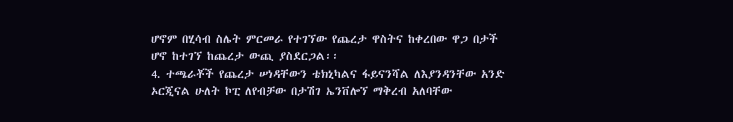ሆኖም በሂሳብ ስሌት ምርመራ የተገኘው የጨረታ ዋስትና ከቀረበው ዋጋ በታች ሆኖ ከተገኘ ከጨረታ ውጪ ያስደርጋል፡፡
4. ተጫራቾች የጨረታ ሠነዳቸውን ቴክኒካልና ፋይናንሻል ለእያንዳንቸው አንድ ኦርጂናል ሁለት ኮፒ ለየብቻው በታሽገ ኤንቨሎኘ ማቅረብ አለባቸው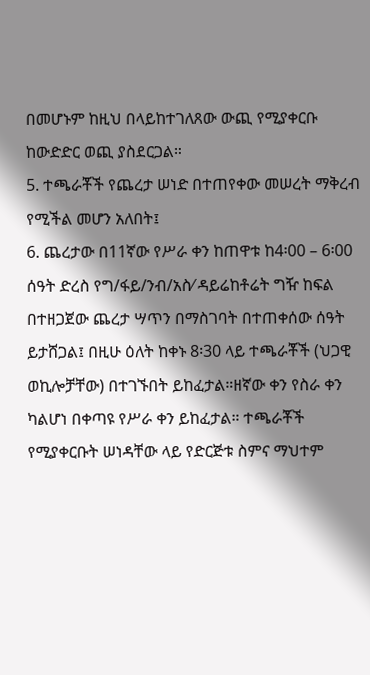በመሆኑም ከዚህ በላይከተገለጸው ውጪ የሚያቀርቡ ከውድድር ወጪ ያስደርጋል።
5. ተጫራቾች የጨረታ ሠነድ በተጠየቀው መሠረት ማቅረብ የሚችል መሆን አለበት፤
6. ጨረታው በ11ኛው የሥራ ቀን ከጠዋቱ ከ4፡00 – 6፡00 ሰዓት ድረስ የግ/ፋይ/ንብ/አስ⁄ ዳይሬከቶሬት ግዥ ከፍል በተዘጋጀው ጨረታ ሣጥን በማስገባት በተጠቀሰው ሰዓት ይታሸጋል፤ በዚሁ ዕለት ከቀኑ 8፡30 ላይ ተጫራቾች (ህጋዊ ወኪሎቻቸው) በተገኙበት ይከፈታል።ዘኛው ቀን የስራ ቀን ካልሆነ በቀጣዩ የሥራ ቀን ይከፈታል። ተጫራቾች የሚያቀርቡት ሠነዳቸው ላይ የድርጅቱ ስምና ማህተም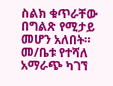ስልክ ቁጥራቸው በግልጽ የሚታይ መሆን አለበት።
መ/ቤቱ የተሻለ አማራጭ ካገኘ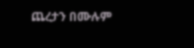ጨረታን በሙሉም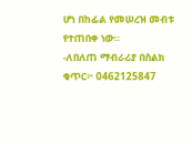ሆነ በከፊል የመሠረዝ መብቱ የተጠበቀ ነው።
-ለበለጠ ማብራሪያ በስልክ ቁጥር፦ 0462125847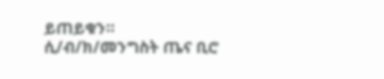ይጠይቁን።
ሲ/ብ/ክ/መንግስት ጤና ቢሮ